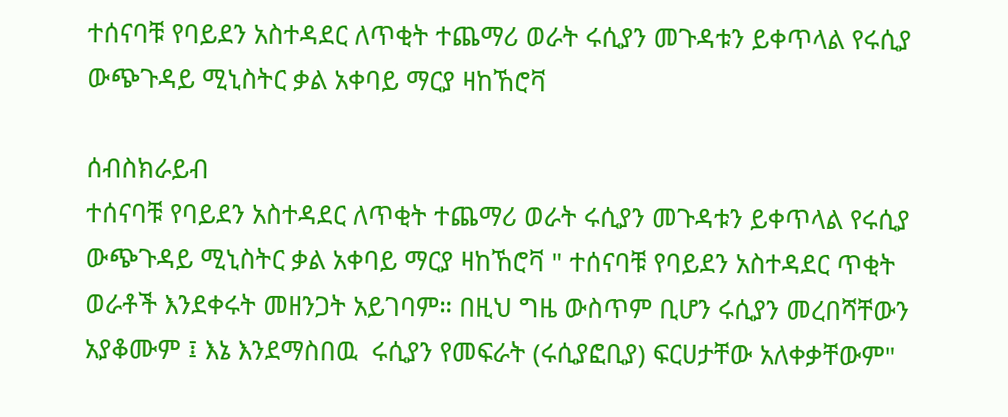ተሰናባቹ የባይደን አስተዳደር ለጥቂት ተጨማሪ ወራት ሩሲያን መጉዳቱን ይቀጥላል የሩሲያ ውጭጉዳይ ሚኒስትር ቃል አቀባይ ማርያ ዛከኸሮቫ

ሰብስክራይብ
ተሰናባቹ የባይደን አስተዳደር ለጥቂት ተጨማሪ ወራት ሩሲያን መጉዳቱን ይቀጥላል የሩሲያ ውጭጉዳይ ሚኒስትር ቃል አቀባይ ማርያ ዛከኸሮቫ " ተሰናባቹ የባይደን አስተዳደር ጥቂት ወራቶች እንደቀሩት መዘንጋት አይገባም። በዚህ ግዜ ውስጥም ቢሆን ሩሲያን መረበሻቸውን አያቆሙም ፤ እኔ እንደማስበዉ  ሩሲያን የመፍራት (ሩሲያፎቢያ) ፍርሀታቸው አለቀቃቸውም"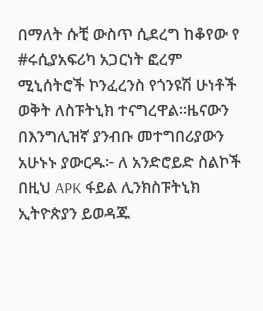በማለት ሱቺ ውስጥ ሲደረግ ከቆየው የ #ሩሲያአፍሪካ አጋርነት ፎረም ሚኒሰትሮች ኮንፈረንስ የጎንዩሽ ሁነቶች ወቅት ለስፑትኒክ ተናግረዋል።ዜናውን በእንግሊዝኛ ያንብቡ መተግበሪያውን አሁኑኑ ያውርዱ፦ ለ አንድሮይድ ስልኮች በዚህ APK ፋይል ሊንክስፑትኒክ ኢትዮጵያን ይወዳጁ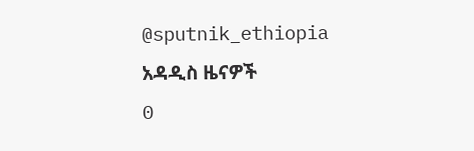@sputnik_ethiopia
አዳዲስ ዜናዎች
0